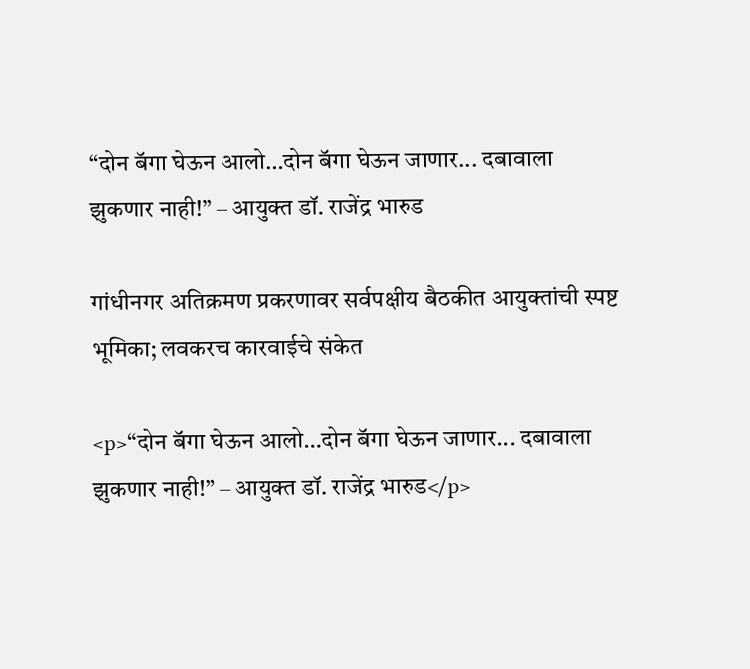“दोन बॅगा घेऊन आलो…दोन बॅगा घेऊन जाणार... दबावाला झुकणार नाही!” – आयुक्त डॉ. राजेंद्र भारुड

गांधीनगर अतिक्रमण प्रकरणावर सर्वपक्षीय बैठकीत आयुक्तांची स्पष्ट भूमिका; लवकरच कारवाईचे संकेत

<p>“दोन बॅगा घेऊन आलो…दोन बॅगा घेऊन जाणार... दबावाला झुकणार नाही!” – आयुक्त डॉ. राजेंद्र भारुड</p>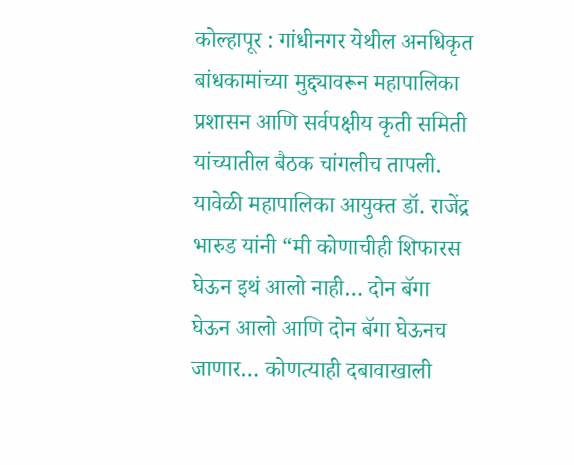कोल्हापूर : गांधीनगर येथील अनधिकृत बांधकामांच्या मुद्द्यावरून महापालिका प्रशासन आणि सर्वपक्षीय कृती समिती यांच्यातील बैठक चांगलीच तापली. यावेळी महापालिका आयुक्त डॉ. राजेंद्र भारुड यांनी “मी कोणाचीही शिफारस घेऊन इथं आलो नाही… दोन बॅगा घेऊन आलो आणि दोन बॅगा घेऊनच जाणार… कोणत्याही दबावाखाली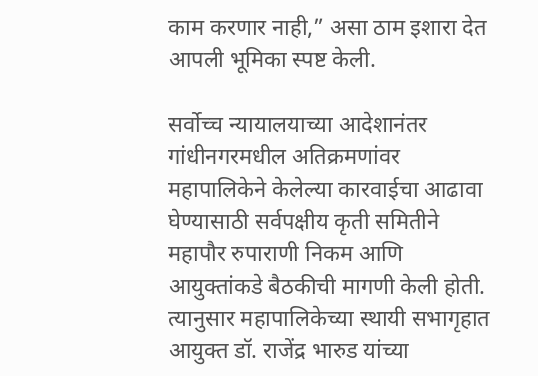काम करणार नाही,” असा ठाम इशारा देत आपली भूमिका स्पष्ट केली.

सर्वोच्च न्यायालयाच्या आदेशानंतर गांधीनगरमधील अतिक्रमणांवर महापालिकेने केलेल्या कारवाईचा आढावा घेण्यासाठी सर्वपक्षीय कृती समितीने महापौर रुपाराणी निकम आणि आयुक्तांकडे बैठकीची मागणी केली होती. त्यानुसार महापालिकेच्या स्थायी सभागृहात आयुक्त डॉ. राजेंद्र भारुड यांच्या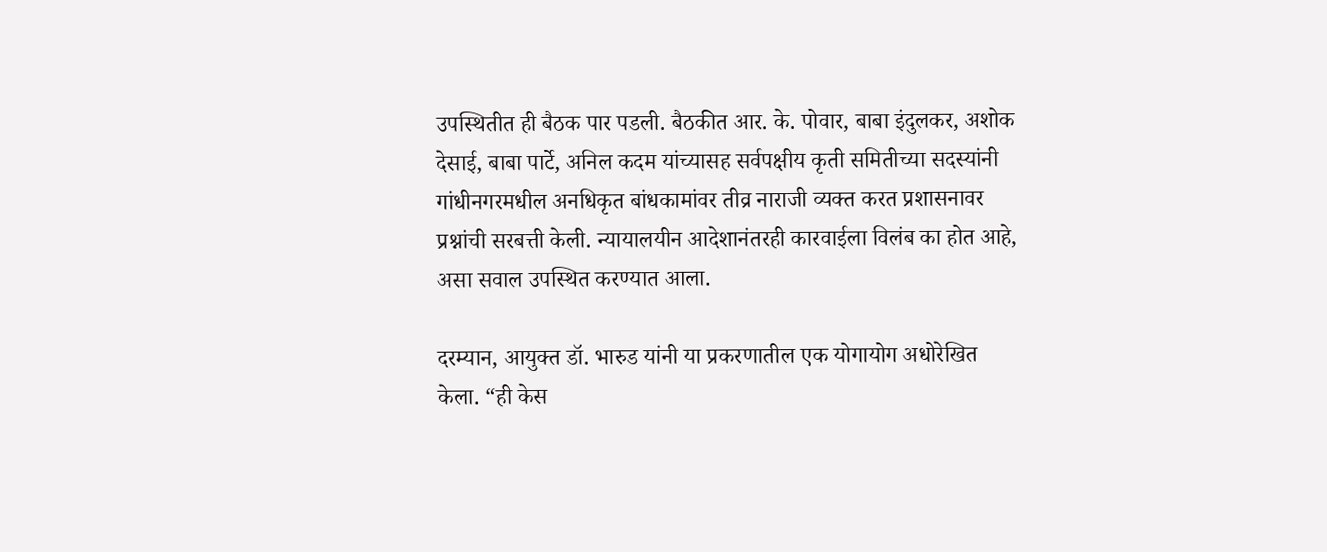उपस्थितीत ही बैठक पार पडली. बैठकीत आर. के. पोवार, बाबा इंदुलकर, अशोक देसाई, बाबा पार्टे, अनिल कदम यांच्यासह सर्वपक्षीय कृती समितीच्या सदस्यांनी गांधीनगरमधील अनधिकृत बांधकामांवर तीव्र नाराजी व्यक्त करत प्रशासनावर प्रश्नांची सरबत्ती केली. न्यायालयीन आदेशानंतरही कारवाईला विलंब का होत आहे, असा सवाल उपस्थित करण्यात आला.

दरम्यान, आयुक्त डॉ. भारुड यांनी या प्रकरणातील एक योगायोग अधोरेखित केला. “ही केस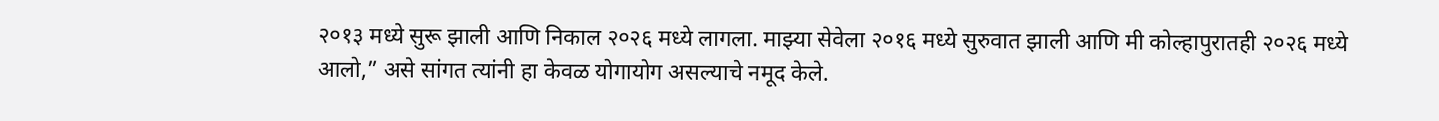२०१३ मध्ये सुरू झाली आणि निकाल २०२६ मध्ये लागला. माझ्या सेवेला २०१६ मध्ये सुरुवात झाली आणि मी कोल्हापुरातही २०२६ मध्ये आलो,” असे सांगत त्यांनी हा केवळ योगायोग असल्याचे नमूद केले.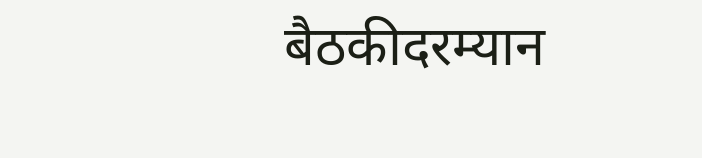बैठकीदरम्यान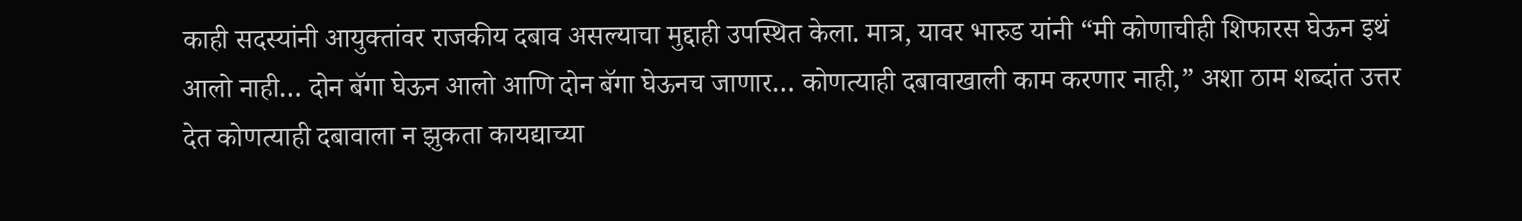काही सदस्यांनी आयुक्तांवर राजकीय दबाव असल्याचा मुद्दाही उपस्थित केला. मात्र, यावर भारुड यांनी “मी कोणाचीही शिफारस घेऊन इथं आलो नाही… दोन बॅगा घेऊन आलो आणि दोन बॅगा घेऊनच जाणार… कोणत्याही दबावाखाली काम करणार नाही,” अशा ठाम शब्दांत उत्तर देत कोणत्याही दबावाला न झुकता कायद्याच्या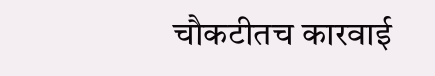चौकटीतच कारवाई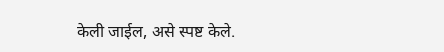केली जाईल, असे स्पष्ट केले.